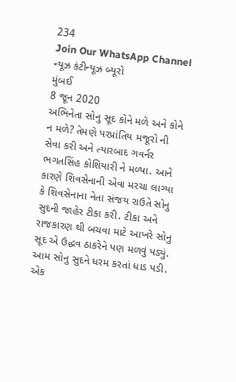234
Join Our WhatsApp Channel
ન્યૂઝ કંટીન્યૂઝ બ્યૂરો
મુંબઈ
8 જૂન 2020
અભિનેતા સોનુ સૂદ કોને મળે અને કોને ન મળે? તેમણે પરપ્રાંતિય મજૂરો ની સેવા કરી અને ત્યારબાદ ગવર્નર ભગતસિંહ કોશિયારી ને મળ્યા. આને કારણે શિવસેનાની એવા મરચા લાગ્યા કે શિવસેનાના નેતા સંજય રાઉતે સોનુ સુદની જાહેર ટીકા કરી. ટીકા અને રાજકારણ થી બચવા માટે આખરે સોનુ સૂદ એ ઉદ્ધવ ઠાકરેને પણ મળવું પડ્યું. આમ સોનુ સુદને ધરમ કરતાં ધાડ પડી.
એક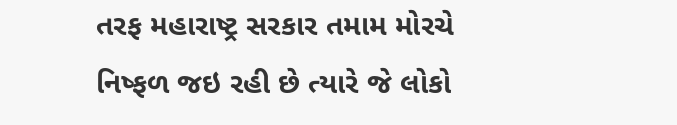તરફ મહારાષ્ટ્ર સરકાર તમામ મોરચે નિષ્ફળ જઇ રહી છે ત્યારે જે લોકો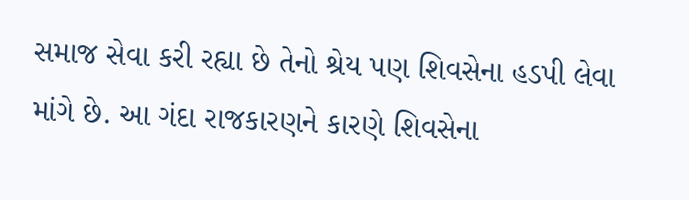સમાજ સેવા કરી રહ્યા છે તેનો શ્રેય પણ શિવસેના હડપી લેવા માંગે છે. આ ગંદા રાજકારણને કારણે શિવસેના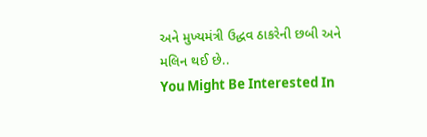અને મુખ્યમંત્રી ઉદ્ધવ ઠાકરેની છબી અને મલિન થઈ છે..
You Might Be Interested In